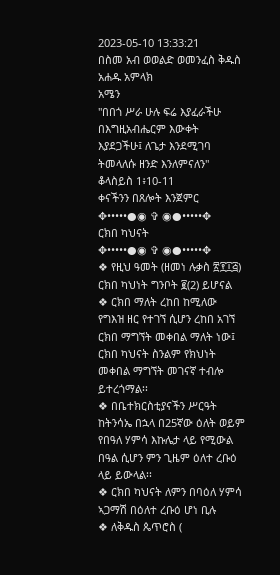2023-05-10 13:33:21
በስመ አብ ወወልድ ወመንፈስ ቅዱስ አሐዱ አምላክ
አሜን
"በበጎ ሥራ ሁሉ ፍሬ እያፈራችሁ በእግዚአብሔርም እውቀት እያደጋችሁ፤ ለጌታ እንደሚገባ ትመላለሱ ዘንድ እንለምናለን"
ቆላስይስ 1፥10-11
ቀናችንን በጸሎት እንጀምር
✥•••••●◉ ✞ ◉●•••••✥
ርክበ ካህናት
✥•••••●◉ ✞ ◉●•••••✥
❖ የዚህ ዓመት (ዘመነ ሉቃስ ፳፻፲፭) ርክበ ካህነት ግንቦት ፪(2) ይሆናል
❖ ርክበ ማለት ረከበ ከሚለው የግእዝ ዘር የተገኘ ሲሆን ረከበ አገኘ ርክበ ማግኘት መቀበል ማለት ነው፤ ርክበ ካህናት ስንልም የክህነት መቀበል ማግኘት መገናኛ ተብሎ ይተረጎማል፡፡
❖ በቤተክርስቲያናችን ሥርዓት ከትንሳኤ በኋላ በ25ኛው ዕለት ወይም የበዓለ ሃምሳ እኩሌታ ላይ የሚውል በዓል ሲሆን ምን ጊዜም ዕለተ ረቡዕ ላይ ይውላል፡፡
❖ ርክበ ካህናት ለምን በባዕለ ሃምሳ ኣጋማሽ በዕለተ ረቡዕ ሆነ ቢሉ
❖ ለቅዱስ ጴጥሮስ (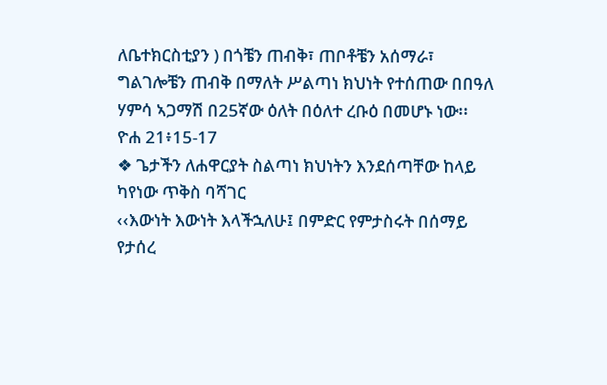ለቤተክርስቲያን ) በጎቼን ጠብቅ፣ ጠቦቶቼን አሰማራ፣ ግልገሎቼን ጠብቅ በማለት ሥልጣነ ክህነት የተሰጠው በበዓለ ሃምሳ ኣጋማሽ በ25ኛው ዕለት በዕለተ ረቡዕ በመሆኑ ነው፡፡
ዮሐ 21፥15-17
❖ ጌታችን ለሐዋርያት ስልጣነ ክህነትን እንደሰጣቸው ከላይ ካየነው ጥቅስ ባሻገር
‹‹እውነት እውነት እላችኋለሁ፤ በምድር የምታስሩት በሰማይ የታሰረ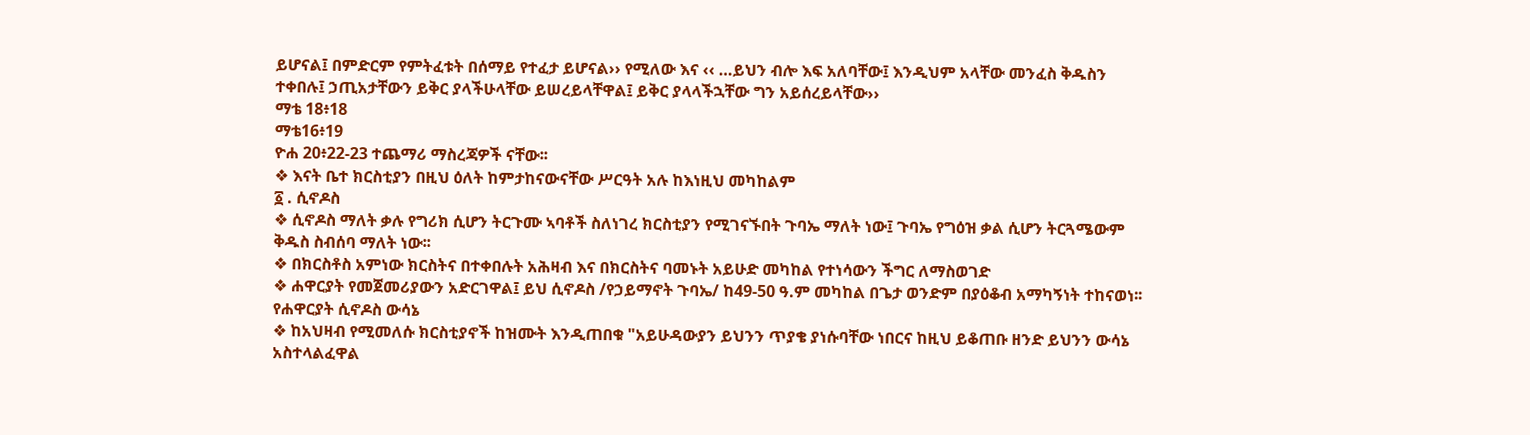ይሆናል፤ በምድርም የምትፈቱት በሰማይ የተፈታ ይሆናል›› የሚለው እና ‹‹ …ይህን ብሎ እፍ አለባቸው፤ እንዲህም አላቸው መንፈስ ቅዱስን ተቀበሉ፤ ኃጢአታቸውን ይቅር ያላችሁላቸው ይሠረይላቸዋል፤ ይቅር ያላላችኋቸው ግን አይሰረይላቸው››
ማቴ 18፥18
ማቴ16፥19
ዮሐ 20፥22-23 ተጨማሪ ማስረጃዎች ናቸው፡፡
❖ እናት ቤተ ክርስቲያን በዚህ ዕለት ከምታከናውናቸው ሥርዓት አሉ ከእነዚህ መካከልም
፩ . ሲኖዶስ
❖ ሲኖዶስ ማለት ቃሉ የግሪክ ሲሆን ትርጉሙ ኣባቶች ስለነገረ ክርስቲያን የሚገናኙበት ጉባኤ ማለት ነው፤ ጉባኤ የግዕዝ ቃል ሲሆን ትርጓሜውም ቅዱስ ስብሰባ ማለት ነው፡፡
❖ በክርስቶስ አምነው ክርስትና በተቀበሉት አሕዛብ እና በክርስትና ባመኑት አይሁድ መካከል የተነሳውን ችግር ለማስወገድ
❖ ሐዋርያት የመጀመሪያውን አድርገዋል፤ ይህ ሲኖዶስ /የኃይማኖት ጉባኤ/ ከ49-50 ዓ.ም መካከል በጌታ ወንድም በያዕቆብ አማካኝነት ተከናወነ፡፡
የሐዋርያት ሲኖዶስ ውሳኔ
❖ ከአህዛብ የሚመለሱ ክርስቲያኖች ከዝሙት እንዲጠበቁ "አይሁዳውያን ይህንን ጥያቄ ያነሱባቸው ነበርና ከዚህ ይቆጠቡ ዘንድ ይህንን ውሳኔ አስተላልፈዋል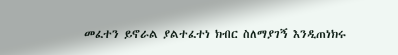መፈተን ይኖራል ያልተፈተነ ክብር ስለማያገኝ እንዲጠነክሩ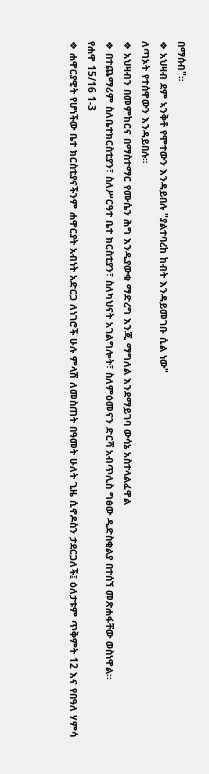በማሰብ"።
❖ አህዛብ ደም ኣንቅቶ የሞተውን እንዳይበሉ "ያልተባረከ ከብት እንዳይመገቡ ሲል ነው"
ለጣኦት የተሰዋውን እንዳይበሉ።
❖ አህዛብን በመምከርና በማስተማር የሙሴን ሕግ እንዲያውቁ ማድረግ እንጂ ማግለል እንደማይገባ ውሳኔ አስተላልፈዋል
❖ በተጨማሪም ስለቤተክርስቲያን፣ ስለሥርዓተ ቤተ ክርስቲያን፣ ስለካህናት አገልግሎት፣ ስለምዕመናን ድርሻ አብጥሊስ ግፅው ዲድስቂልያ በተሰኘ መጽሐፋቸው ወስነዋል፡፡
የሐዋ 15/16 1-3
❖ ሐዋርያዊት የሆነችው ቤተ ክርስቲያናችንም ሐዋርያት አብነት አድርጋ ለነገሮች ሁሉ ምላሽ ለመስጠት በዓመት ሁለት ጊዜ ሲኖዶስን ታደርጋለች፤ ዕለታቱም ጥቅምት 12 እና የበዓለ ሃምሳ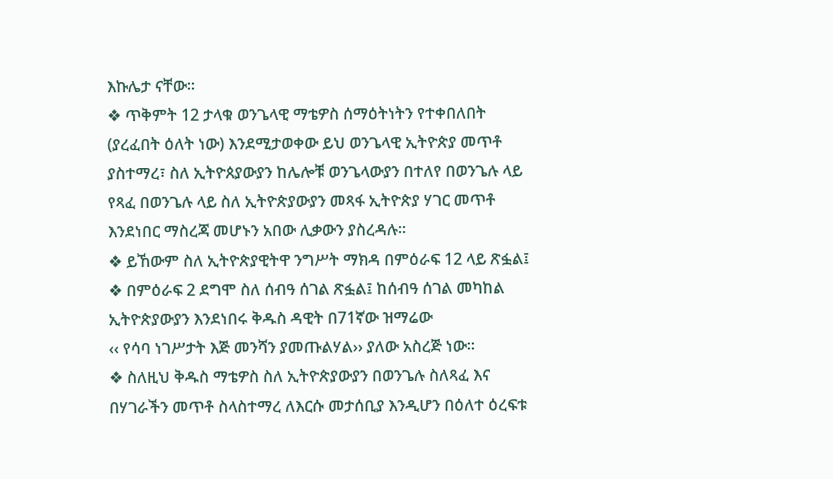እኩሌታ ናቸው፡፡
❖ ጥቅምት 12 ታላቁ ወንጌላዊ ማቴዎስ ሰማዕትነትን የተቀበለበት (ያረፈበት ዕለት ነው) እንደሚታወቀው ይህ ወንጌላዊ ኢትዮጵያ መጥቶ ያስተማረ፣ ስለ ኢትዮጰያውያን ከሌሎቹ ወንጌላውያን በተለየ በወንጌሉ ላይ የጻፈ በወንጌሉ ላይ ስለ ኢትዮጵያውያን መጻፋ ኢትዮጵያ ሃገር መጥቶ እንደነበር ማስረጃ መሆኑን አበው ሊቃውን ያስረዳሉ፡፡
❖ ይኸውም ስለ ኢትዮጵያዊትዋ ንግሥት ማክዳ በምዕራፍ 12 ላይ ጽፏል፤
❖ በምዕራፍ 2 ደግሞ ስለ ሰብዓ ሰገል ጽፏል፤ ከሰብዓ ሰገል መካከል ኢትዮጵያውያን እንደነበሩ ቅዱስ ዳዊት በ71ኛው ዝማሬው
‹‹ የሳባ ነገሥታት እጅ መንሻን ያመጡልሃል›› ያለው አስረጅ ነው፡፡
❖ ስለዚህ ቅዱስ ማቴዎስ ስለ ኢትዮጵያውያን በወንጌሉ ስለጻፈ እና በሃገራችን መጥቶ ስላስተማረ ለእርሱ መታሰቢያ እንዲሆን በዕለተ ዕረፍቱ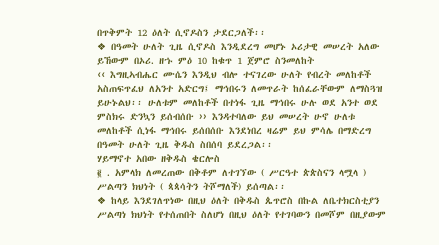በጥቅምት 12 ዕለት ሲኖዶስን ታደርጋለች፡፡
❖ በዓመት ሁለት ጊዜ ሲኖዶስ እንዲደረግ መሆኑ ኦሪታዊ መሠረት አለው ይኸውም በኦሪ. ዘኁ ምዕ 10 ከቁጥ 1 ጀምሮ ስንመለከት
‹‹ እግዚኣብሔር ሙሴን እንዲህ ብሎ ተናገረው ሁለት የብረት መለከቶች አስጠፍጥፈህ ለአንተ አድርግ፤ ማኅበሩን ለመጥራት ከሰፈራቸውም ለማስጓዝ ይሁኑልህ፡፡ ሁለቱም መለከቶች በተነፋ ጊዜ ማኅበሩ ሁሉ ወደ አንተ ወደ ምስክሩ ድንኳን ይሰብሰቡ ›› እንዳተባለው ይህ መሠረት ሁኖ ሁለቱ መለከቶች ሲነፋ ማኅበሩ ይሰበሰቡ እንደነበረ ዛሬም ይህ ምሳሌ በማድረግ በዓመት ሁለት ጊዜ ቅዱስ ስበሰባ ይደረጋል፡፡
ሃይማኖተ አበው ዘቅዱስ ቄርሎስ
፪ . አምላክ ለመረጠው በቅቶም ለተገኘው ( ሥርዓተ ጵጵስናን ላሟላ ) ሥልጣን ክህነት ( ጳጳሳትን ትሾማለች) ይሰጣል፡፡
❖ ከላይ እንደገለጥነው በዚህ ዕለት በቅዱስ ጴጥሮስ በኩል ለቤተክርስቲያን ሥልጣነ ክህነት የተሰጠበት ስለሆነ በዚህ ዕለት የተገባውን በመሾም በዚያውም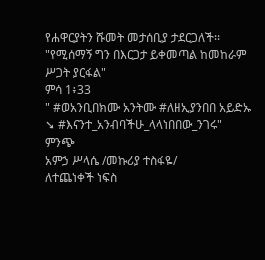የሐዋርያትን ሹመት መታሰቢያ ታደርጋለች፡፡
"የሚሰማኝ ግን በእርጋታ ይቀመጣል ከመከራም ሥጋት ያርፋል"
ምሳ 1፥33
" #ወአንቢበክሙ አንትሙ #ለዘኢያንበበ አይድኡ
➘ #እናንተ_አንብባችሁ_ላላነበበው_ንገሩ"
ምንጭ
አምኃ ሥላሴ /መኩሪያ ተስፋዬ/
ለተጨነቀች ነፍስ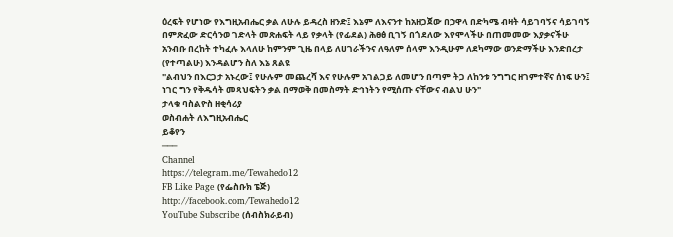ዕረፍት የሆነው የእግዚአብሔር ቃል ለሁሉ ይዳረስ ዘንድ፤ እኔም ለእናንተ ከአዘጋጀው በኃዋላ በድካሜ ብዛት ሳይገባኝና ሳይገባኝ በምጽፈው ድርሳንወ ገድላት መጽሐፍት ላይ የቃላት (የፊደል) ሕፀፅ ቢገኝ በጎደለው እየሞላችሁ በጠመመው እያቃናችሁ አንብቡ በረከት ተካፈሉ እላለሁ ከምንም ጊዜ በላይ ለሀገራችንና ለዓለም ሰላም እንዲሁም ለደካማው ወንድማችሁ እንድበረታ (የተጣልሁ) እንዳልሆን ስለ እኔ ጸልዩ
"ልብህን በእርጋታ አኑረው፤ የሁሉም መጨረሻ እና የሁሉም አገልጋይ ለመሆን በጣም ትጋ ለከንቱ ንግግር ዘገምተኛና ሰነፍ ሁን፤ ነገር ግን የቅዱሳት መጻህፍትን ቃል በማወቅ በመስማት ድኅነትን የሚሰጡ ናቸውና ብልህ ሁን"
ታላቁ ባስልዮስ ዘቂሳሪያ
ወስብሐት ለእግዚአብሔር
ይቆየን
───
Channel
https://telegram.me/Tewahedo12
FB Like Page (የፌስቡክ ፔጅ)
http://facebook.com/Tewahedo12
YouTube Subscribe (ሰብስክራይብ)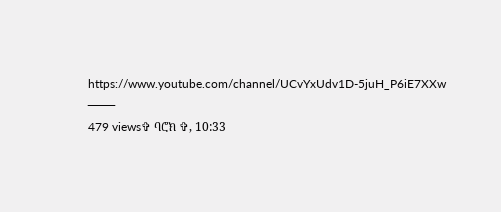https://www.youtube.com/channel/UCvYxUdv1D-5juH_P6iE7XXw
───
479 views✞ ባሮክ ✞, 10:33